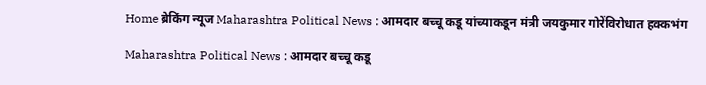Home ब्रेकिंग न्यूज Maharashtra Political News : आमदार बच्चू कडू यांच्याकडून मंत्री जयकुमार गोरेंविरोधात हक्कभंग

Maharashtra Political News : आमदार बच्चू कडू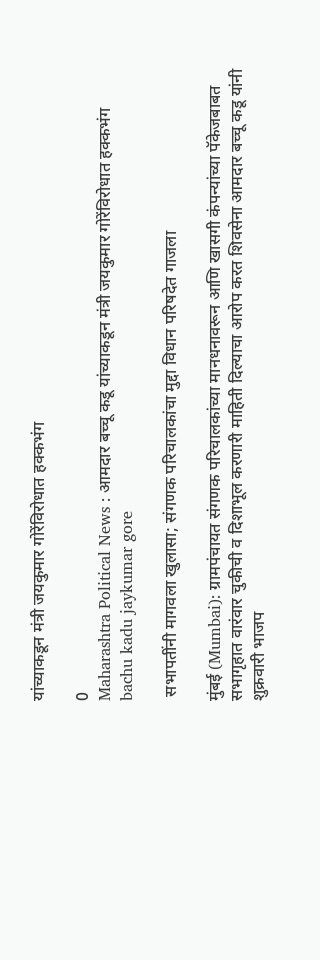यांच्याकडून मंत्री जयकुमार गोरेंविरोधात हक्कभंग

0
Maharashtra Political News : आमदार बच्चू कडू यांच्याकडून मंत्री जयकुमार गोरेंविरोधात हक्कभंग
bachu kadu jaykumar gore

 सभापतींनी मागवला खुलासा; संगणक परिचालकांचा मुद्दा विधान परिषदेत गाजला

मुंबई (Mumbai): ग्रामपंचायत संगणक परिचालकांच्या मानधनावरून आणि खासगी कंपन्यांच्या पॅकेजबाबत सभागृहात वारंवार चुकीची व दिशाभूल करणारी माहिती दिल्याचा आरोप करत शिवसेना आमदार बच्चू कडू यांनी शुक्रवारी भाजप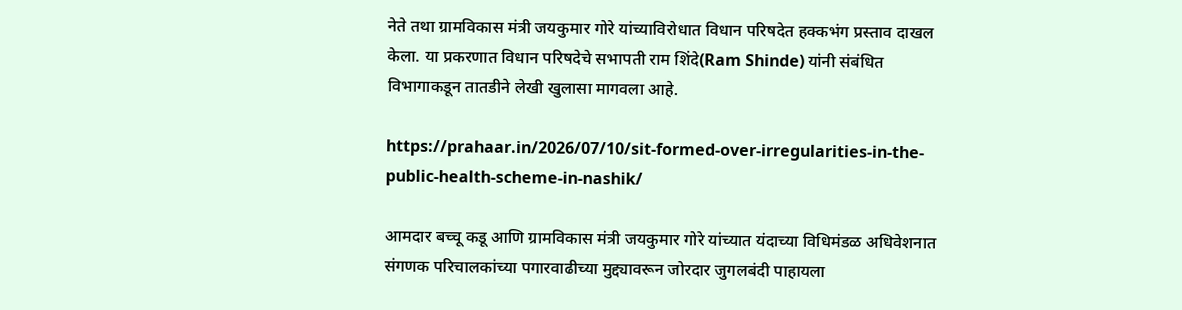नेते तथा ग्रामविकास मंत्री जयकुमार गोरे यांच्याविरोधात विधान परिषदेत हक्कभंग प्रस्ताव दाखल केला. या प्रकरणात विधान परिषदेचे सभापती राम शिंदे(Ram Shinde) यांनी संबंधित विभागाकडून तातडीने लेखी खुलासा मागवला आहे.

https://prahaar.in/2026/07/10/sit-formed-over-irregularities-in-the-public-health-scheme-in-nashik/

आमदार बच्चू कडू आणि ग्रामविकास मंत्री जयकुमार गोरे यांच्यात यंदाच्या विधिमंडळ अधिवेशनात संगणक परिचालकांच्या पगारवाढीच्या मुद्द्यावरून जोरदार जुगलबंदी पाहायला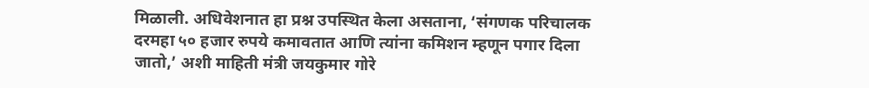मिळाली. अधिवेशनात हा प्रश्न उपस्थित केला असताना, ‘संगणक परिचालक दरमहा ५० हजार रुपये कमावतात आणि त्यांना कमिशन म्हणून पगार दिला जातो,’ अशी माहिती मंत्री जयकुमार गोरे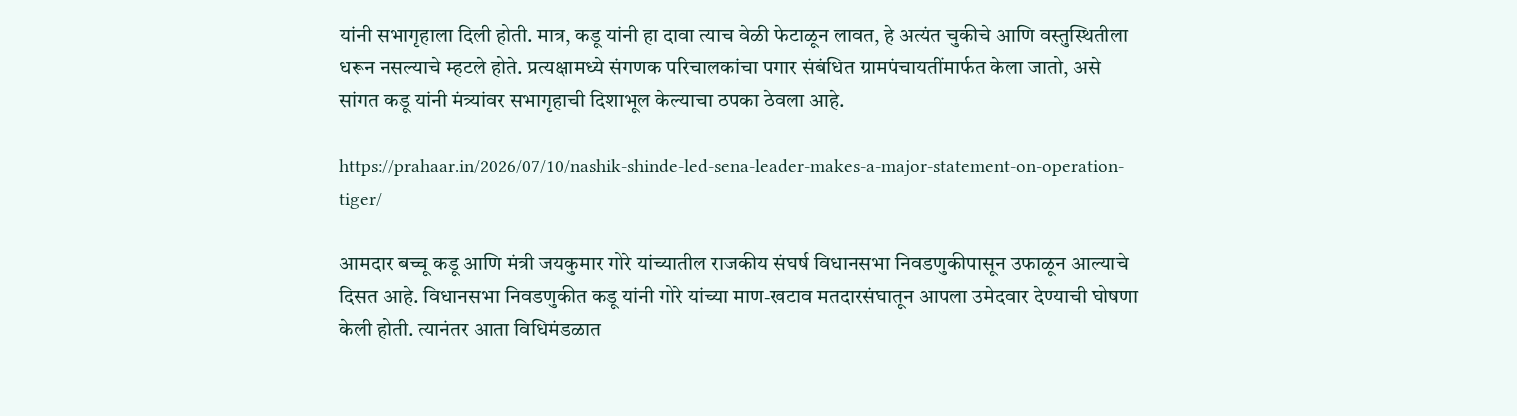यांनी सभागृहाला दिली होती. मात्र, कडू यांनी हा दावा त्याच वेळी फेटाळून लावत, हे अत्यंत चुकीचे आणि वस्तुस्थितीला धरून नसल्याचे म्हटले होते. प्रत्यक्षामध्ये संगणक परिचालकांचा पगार संबंधित ग्रामपंचायतींमार्फत केला जातो, असे सांगत कडू यांनी मंत्र्यांवर सभागृहाची दिशाभूल केल्याचा ठपका ठेवला आहे.

https://prahaar.in/2026/07/10/nashik-shinde-led-sena-leader-makes-a-major-statement-on-operation-tiger/

आमदार बच्चू कडू आणि मंत्री जयकुमार गोरे यांच्यातील राजकीय संघर्ष विधानसभा निवडणुकीपासून उफाळून आल्याचे दिसत आहे. विधानसभा निवडणुकीत कडू यांनी गोरे यांच्या माण-खटाव मतदारसंघातून आपला उमेदवार देण्याची घोषणा केली होती. त्यानंतर आता विधिमंडळात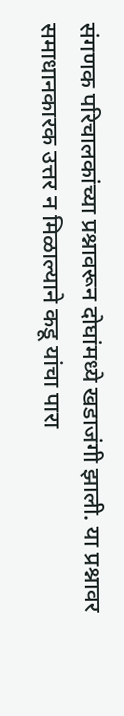संगणक परिचालकांच्या प्रश्नावरून दोघांमध्ये खडाजंगी झाली. या प्रश्नावर समाधानकारक उत्तर न मिळाल्याने कडू यांचा पारा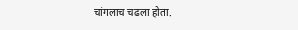चांगलाच चढला होता.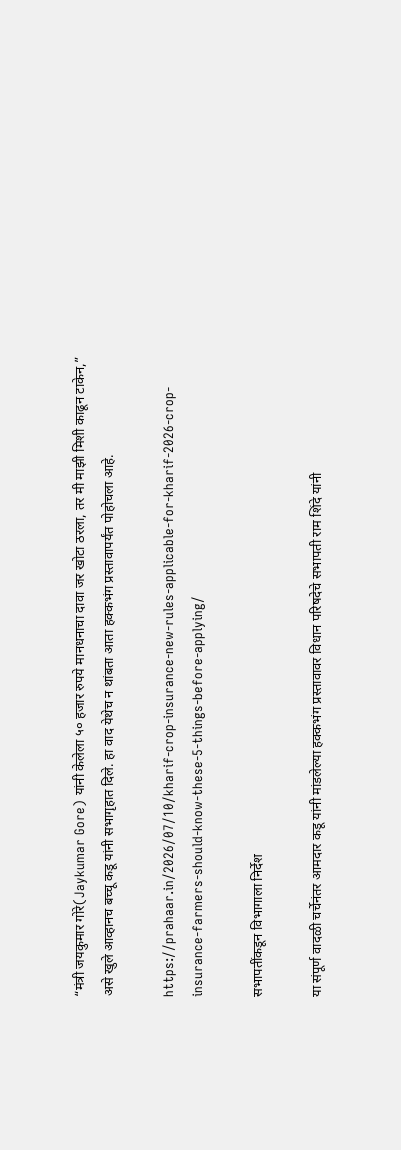“मंत्री जयकुमार गोरे(Jaykumar Gore) यांनी केलेला ५० हजार रुपये मानधनाचा दावा जर खोटा ठरला, तर मी माझी मिशी काढून टाकेन,” असे खुले आव्हानच बच्चू कडू यांनी सभागृहात दिले. हा वाद येथेच न थांबता आता हक्कभंग प्रस्तावापर्यंत पोहोचला आहे.

https://prahaar.in/2026/07/10/kharif-crop-insurance-new-rules-applicable-for-kharif-2026-crop-insurance-farmers-should-know-these-5-things-before-applying/

सभापतींकडून विभागाला निर्देश

या संपूर्ण वादळी चर्चेनंतर आमदार कडू यांनी मांडलेल्या हक्कभंग प्रस्तावावर विधान परिषदेचे सभापती राम शिंदे यांनी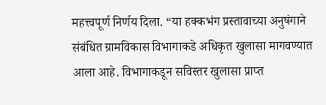महत्त्वपूर्ण निर्णय दिला. “या हक्कभंग प्रस्तावाच्या अनुषंगाने संबंधित ग्रामविकास विभागाकडे अधिकृत खुलासा मागवण्यात आला आहे. विभागाकडून सविस्तर खुलासा प्राप्त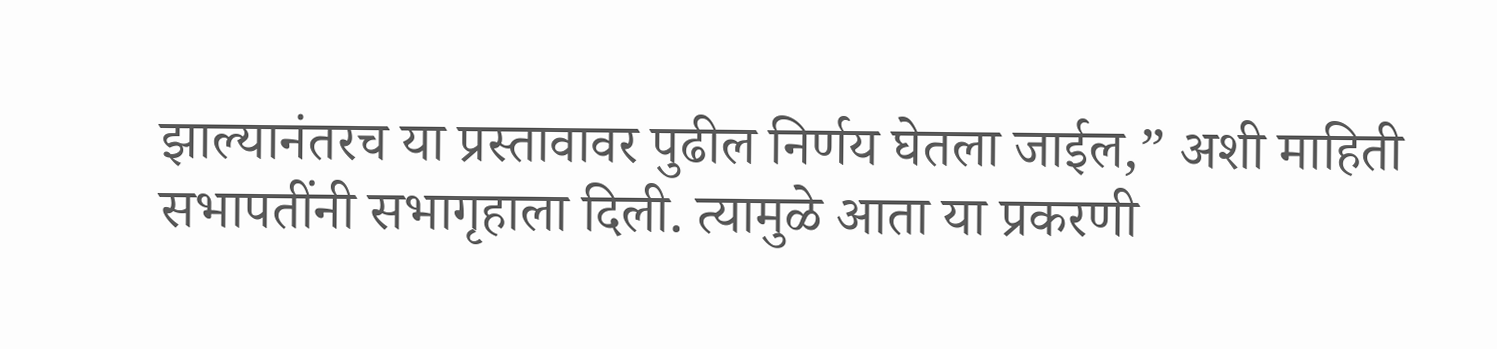झाल्यानंतरच या प्रस्तावावर पुढील निर्णय घेतला जाईल,” अशी माहिती सभापतींनी सभागृहाला दिली. त्यामुळे आता या प्रकरणी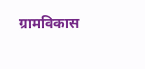ग्रामविकास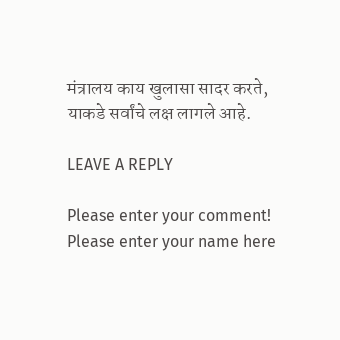मंत्रालय काय खुलासा सादर करते, याकडे सर्वांचे लक्ष लागले आहे.

LEAVE A REPLY

Please enter your comment!
Please enter your name here